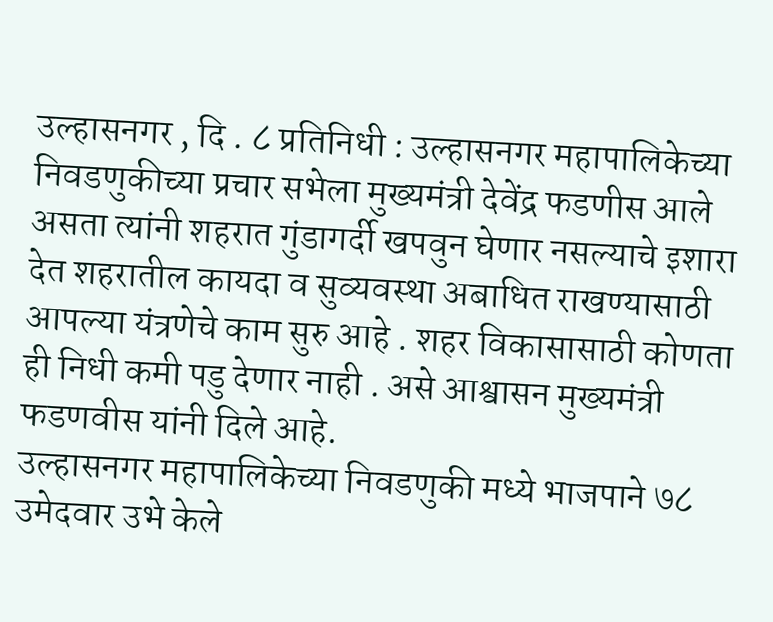उल्हासनगर , दि . ८ प्रतिनिधी : उल्हासनगर महापालिकेच्या निवडणुकीच्या प्रचार सभेला मुख्यमंत्री देवेंद्र फडणीस आले असता त्यांनी शहरात गुंडागर्दी खपवुन घेणार नसल्याचे इशारा देत शहरातील कायदा व सुव्यवस्था अबाधित राखण्यासाठी आपल्या यंत्रणेचे काम सुरु आहे . शहर विकासासाठी कोणता ही निधी कमी पडु देणार नाही . असे आश्वासन मुख्यमंत्री फडणवीस यांनी दिले आहे.
उल्हासनगर महापालिकेच्या निवडणुकी मध्ये भाजपाने ७८ उमेदवार उभे केले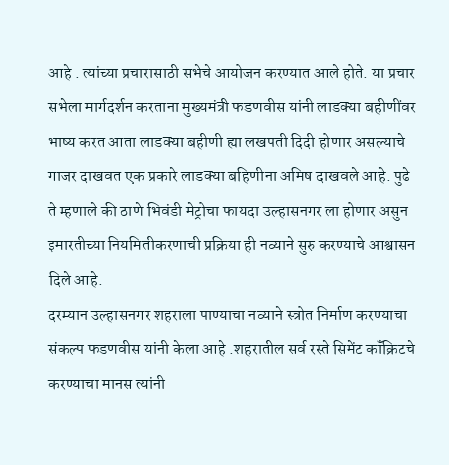आहे . त्यांच्या प्रचारासाठी सभेचे आयोजन करण्यात आले होते. या प्रचार सभेला मार्गदर्शन करताना मुख्यमंत्री फडणवीस यांनी लाडक्या बहीणींवर भाष्य करत आता लाडक्या बहीणी ह्या लखपती दिदी होणार असल्याचे गाजर दाखवत एक प्रकारे लाडक्या बहिणीना अमिष दाखवले आहे. पुढे ते म्हणाले की ठाणे भिवंडी मेट्रोचा फायदा उल्हासनगर ला होणार असुन इमारतीच्या नियमितीकरणाची प्रक्रिया ही नव्याने सुरु करण्याचे आश्वासन दिले आहे.
दरम्यान उल्हासनगर शहराला पाण्याचा नव्याने स्त्रोत निर्माण करण्याचा संकल्प फडणवीस यांनी केला आहे .शहरातील सर्व रस्ते सिमेंट कॉंक्रिटचे करण्याचा मानस त्यांनी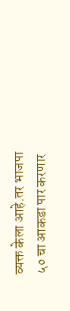व्यक्त केला आहे.तर भाजपा ५० चा आकडा पार करणार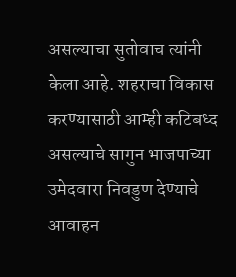असल्याचा सुतोवाच त्यांनी केला आहे. शहराचा विकास करण्यासाठी आम्ही कटिबध्द असल्याचे सागुन भाजपाच्या उमेदवारा निवडुण देण्याचे आवाहन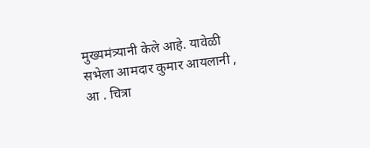मुख्यमंत्र्यानी केले आहे. यावेळी सभेला आमदार कुमार आयलानी , आ . चित्रा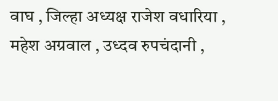वाघ , जिल्हा अध्यक्ष राजेश वधारिया , महेश अग्रवाल , उध्दव रुपचंदानी ,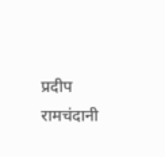प्रदीप रामचंदानी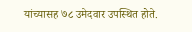यांच्यासह ७८ उमेदवार उपस्थित होते.